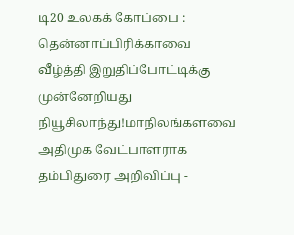டி20 உலகக் கோப்பை : தென்னாப்பிரிக்காவை வீழ்த்தி இறுதிப்போட்டிக்கு முன்னேறியது நியூசிலாந்து!மாநிலங்களவை அதிமுக வேட்பாளராக தம்பிதுரை அறிவிப்பு -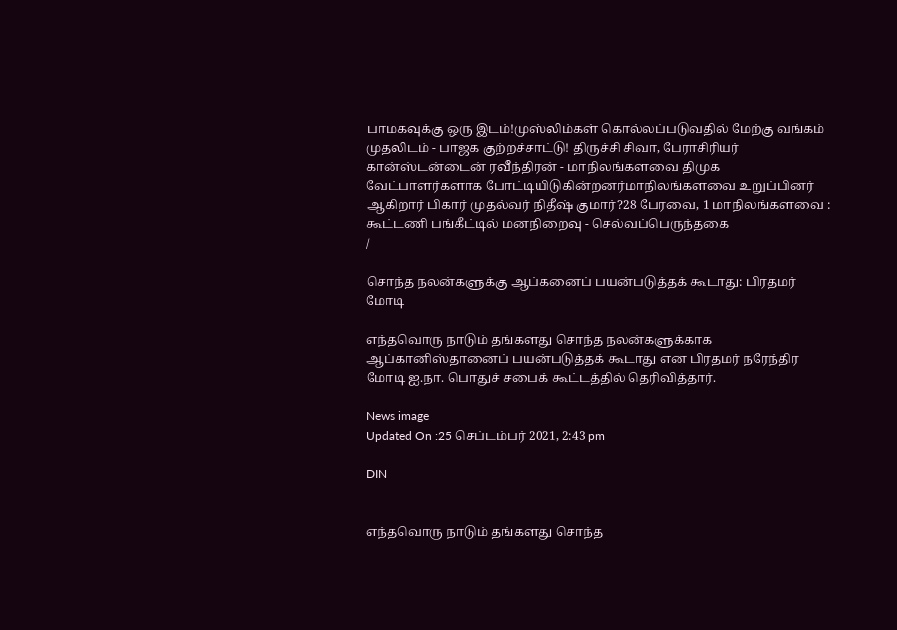பாமகவுக்கு ஒரு இடம்!முஸ்லிம்கள் கொல்லப்படுவதில் மேற்கு வங்கம் முதலிடம் - பாஜக குற்றச்சாட்டு! திருச்சி சிவா, பேராசிரியர் கான்ஸ்டன்டைன் ரவீந்திரன் - மாநிலங்களவை திமுக வேட்பாளர்களாக போட்டியிடுகின்றனர்மாநிலங்களவை உறுப்பினர் ஆகிறார் பிகார் முதல்வர் நிதீஷ் குமார்?28 பேரவை, 1 மாநிலங்களவை : கூட்டணி பங்கீட்டில் மனநிறைவு - செல்வப்பெருந்தகை
/

சொந்த நலன்களுக்கு ஆப்கனைப் பயன்படுத்தக் கூடாது: பிரதமர் மோடி

எந்தவொரு நாடும் தங்களது சொந்த நலன்களுக்காக ஆப்கானிஸ்தானைப் பயன்படுத்தக் கூடாது என பிரதமர் நரேந்திர மோடி ஐ.நா. பொதுச் சபைக் கூட்டத்தில் தெரிவித்தார்.

News image
Updated On :25 செப்டம்பர் 2021, 2:43 pm

DIN


எந்தவொரு நாடும் தங்களது சொந்த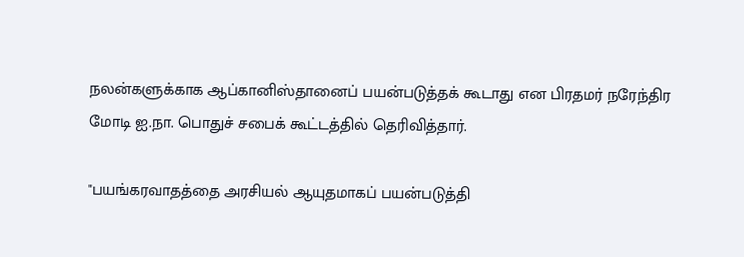நலன்களுக்காக ஆப்கானிஸ்தானைப் பயன்படுத்தக் கூடாது என பிரதமர் நரேந்திர மோடி ஐ.நா. பொதுச் சபைக் கூட்டத்தில் தெரிவித்தார்.

"பயங்கரவாதத்தை அரசியல் ஆயுதமாகப் பயன்படுத்தி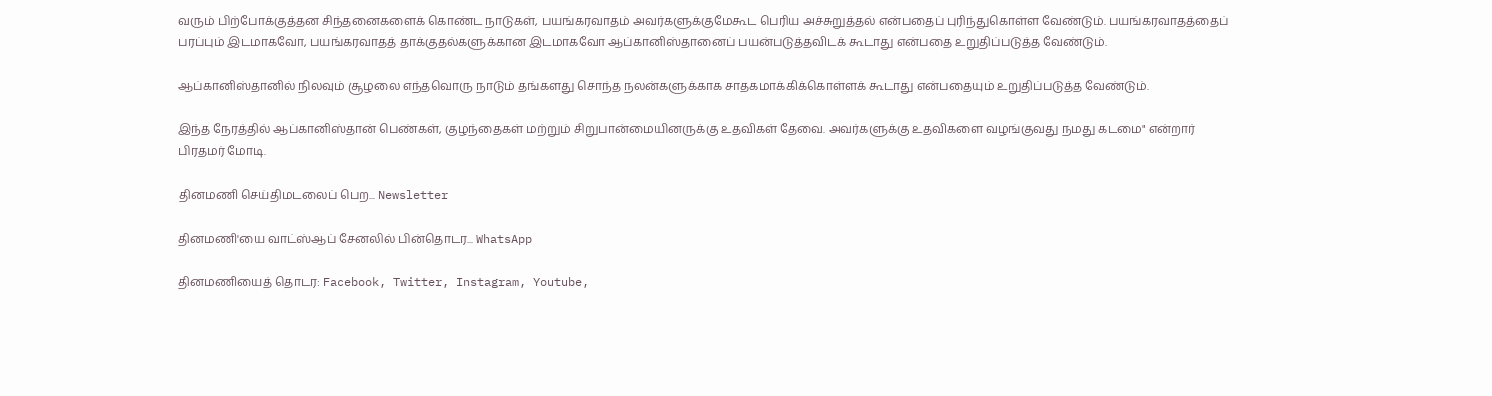வரும் பிற்போக்குத்தன சிந்தனைகளைக் கொண்ட நாடுகள், பயங்கரவாதம் அவர்களுக்குமேகூட பெரிய அச்சுறுத்தல் என்பதைப் புரிந்துகொள்ள வேண்டும். பயங்கரவாதத்தைப் பரப்பும் இடமாகவோ, பயங்கரவாதத் தாக்குதல்களுக்கான இடமாகவோ ஆப்கானிஸ்தானைப் பயன்படுத்தவிடக் கூடாது என்பதை உறுதிப்படுத்த வேண்டும்.

ஆப்கானிஸ்தானில் நிலவும் சூழலை எந்தவொரு நாடும் தங்களது சொந்த நலன்களுக்காக சாதகமாக்கிக்கொள்ளக் கூடாது என்பதையும் உறுதிப்படுத்த வேண்டும்.

இந்த நேரத்தில் ஆப்கானிஸ்தான் பெண்கள், குழந்தைகள் மற்றும் சிறுபான்மையினருக்கு உதவிகள் தேவை. அவர்களுக்கு உதவிகளை வழங்குவது நமது கடமை" என்றார் பிரதமர் மோடி.

தினமணி செய்திமடலைப் பெற... Newsletter

தினமணி'யை வாட்ஸ்ஆப் சேனலில் பின்தொடர... WhatsApp

தினமணியைத் தொடர: Facebook, Twitter, Instagram, Youtube,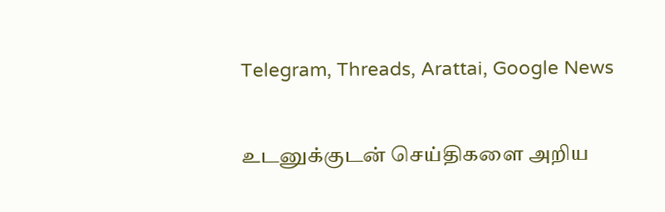Telegram, Threads, Arattai, Google News

உடனுக்குடன் செய்திகளை அறிய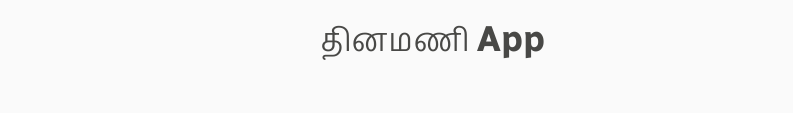தினமணி App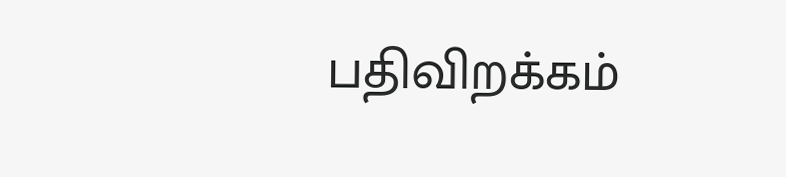பதிவிறக்கம்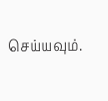செய்யவும்.